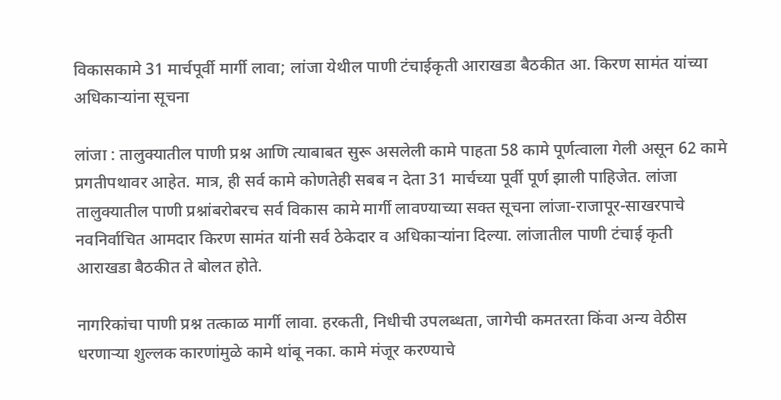विकासकामे 31 मार्चपूर्वी मार्गी लावा; लांजा येथील पाणी टंचाईकृती आराखडा बैठकीत आ. किरण सामंत यांच्या अधिकार्‍यांना सूचना

लांजा : तालुक्यातील पाणी प्रश्न आणि त्याबाबत सुरू असलेली कामे पाहता 58 कामे पूर्णत्वाला गेली असून 62 कामे प्रगतीपथावर आहेत. मात्र, ही सर्व कामे कोणतेही सबब न देता 31 मार्चच्या पूर्वी पूर्ण झाली पाहिजेत. लांजा तालुक्यातील पाणी प्रश्नांबरोबरच सर्व विकास कामे मार्गी लावण्याच्या सक्त सूचना लांजा-राजापूर-साखरपाचे नवनिर्वाचित आमदार किरण सामंत यांनी सर्व ठेकेदार व अधिकार्‍यांना दिल्या. लांजातील पाणी टंचाई कृती आराखडा बैठकीत ते बोलत होते.

नागरिकांचा पाणी प्रश्न तत्काळ मार्गी लावा. हरकती, निधीची उपलब्धता, जागेची कमतरता किंवा अन्य वेठीस धरणार्‍या शुल्लक कारणांमुळे कामे थांबू नका. कामे मंजूर करण्याचे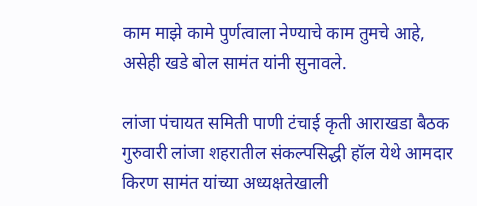काम माझे कामे पुर्णत्वाला नेण्याचे काम तुमचे आहे, असेही खडे बोल सामंत यांनी सुनावले.

लांजा पंचायत समिती पाणी टंचाई कृती आराखडा बैठक गुरुवारी लांजा शहरातील संकल्पसिद्धी हॉल येथे आमदार किरण सामंत यांच्या अध्यक्षतेखाली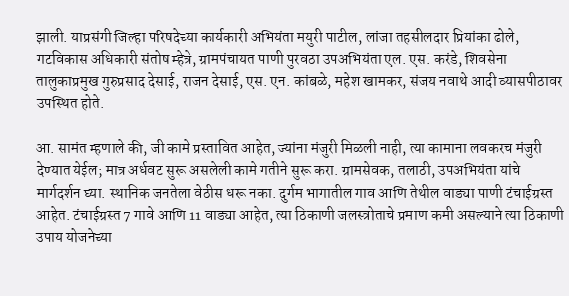झाली. याप्रसंगी जिल्हा परिषदेच्या कार्यकारी अभियंता मयुरी पाटील, लांजा तहसीलदार प्रियांका ढोले, गटविकास अधिकारी संतोष म्हेत्रे, ग्रामपंचायत पाणी पुरवठा उपअभियंता एल. एस. करंडे, शिवसेना तालुकाप्रमुख गुरुप्रसाद देसाई, राजन देसाई, एस. एन. कांबळे, महेश खामकर, संजय नवाथे आदी व्यासपीठावर उपस्थित होते.

आ. सामंत म्हणाले की, जी कामे प्रस्तावित आहेत, ज्यांना मंजुरी मिळली नाही, त्या कामाना लवकरच मंजुरी देण्यात येईल; मात्र अर्धवट सुरू असलेली कामे गतीने सुरू करा. ग्रामसेवक, तलाठी, उपअभियंता यांचे मार्गदर्शन घ्या. स्थानिक जनतेला वेठीस धरू नका. दुर्गम भागातील गाव आणि तेथील वाड्या पाणी टंचाईग्रस्त आहेत. टंचाईग्रस्त 7 गावे आणि 11 वाड्या आहेत, त्या ठिकाणी जलस्त्रोताचे प्रमाण कमी असल्याने त्या ठिकाणी उपाय योजनेच्या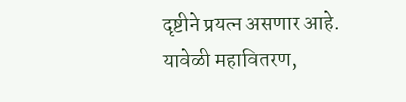दृष्टीने प्रयत्न असणार आहे. यावेळी महावितरण,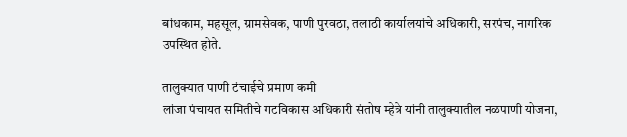बांधकाम, महसूल, ग्रामसेवक, पाणी पुरवठा, तलाठी कार्यालयांचे अधिकारी, सरपंच, नागरिक उपस्थित होते.

तालुक्यात पाणी टंचाईचे प्रमाण कमी
लांजा पंचायत समितीचे गटविकास अधिकारी संतोष म्हेत्रे यांनी तालुक्यातील नळपाणी योजना,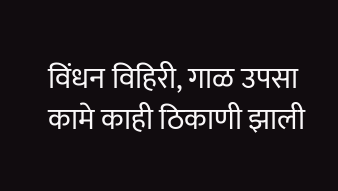विंधन विहिरी, गाळ उपसा कामे काही ठिकाणी झाली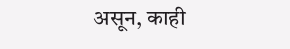असून, काही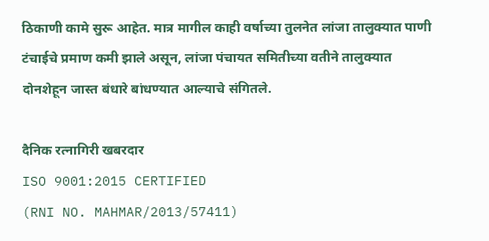ठिकाणी कामे सुरू आहेत. मात्र मागील काही वर्षाच्या तुलनेत लांजा तालुक्यात पाणी टंचाईचे प्रमाण कमी झाले असून, लांजा पंचायत समितीच्या वतीने तालुक्यात दोनशेहून जास्त बंधारे बांधण्यात आल्याचे संगितले.

दैनिक रत्नागिरी खबरदार
ISO 9001:2015 CERTIFIED
(RNI NO. MAHMAR/2013/57411)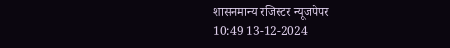शासनमान्य रजिस्टर न्यूजपेपर
10:49 13-12-2024